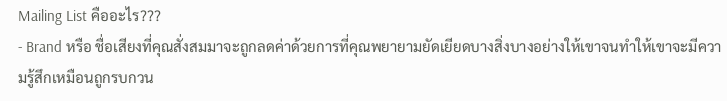Mailing List คืออะไร???
- Brand หรือ ชื่อเสียงที่คุณสั่งสมมาจะถูกลดค่าด้วยการที่คุณพยายามยัดเยียดบางสิ่งบางอย่างให้เขาจนทำให้เขาจะมีความรู้สึกเหมือนถูกรบกวน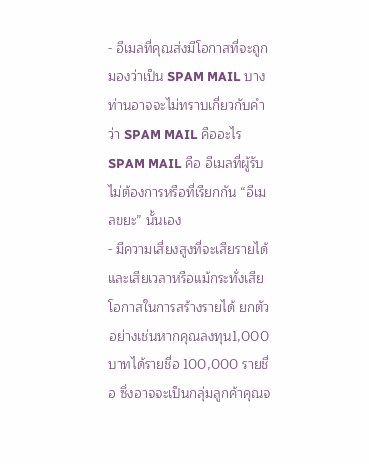- อีเมลที่คุณส่งมีโอกาสที่จะถูกมองว่าเป็น SPAM MAIL บางท่านอาจจะไม่ทราบเกี่ยวกับคำว่า SPAM MAIL คืออะไร SPAM MAIL คือ อีเมลที่ผู้รับไม่ต้องการหรือที่เรียกกัน “อีเมลขยะ” นั้นเอง
- มีความเสี่ยงสูงที่จะเสียรายได้และเสียเวลาหรือแม้กระทั่งเสียโอกาสในการสร้างรายได้ ยกตัวอย่างเช่นหากคุณลงทุน1,000 บาทได้รายชื่อ 100,000 รายชื่อ ซึ่งอาจจะเป็นกลุ่มลูกค้าคุณจ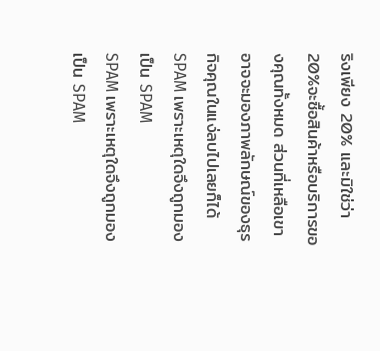ริงเพียง 20% และมิใช่ว่า20%จะซื้อสินค้าหรือบริการของคุณทั้งหมด ส่วนที่เหลือเขาอาจจะมองภาพลักษณ์ของธุรกิจคุณในแง่ลบไปเลยก็ได้
SPAM เพราะเหตุใดจึงถูกมองเป็น SPAM
SPAM เพราะเหตุใดจึงถูกมองเป็น SPAM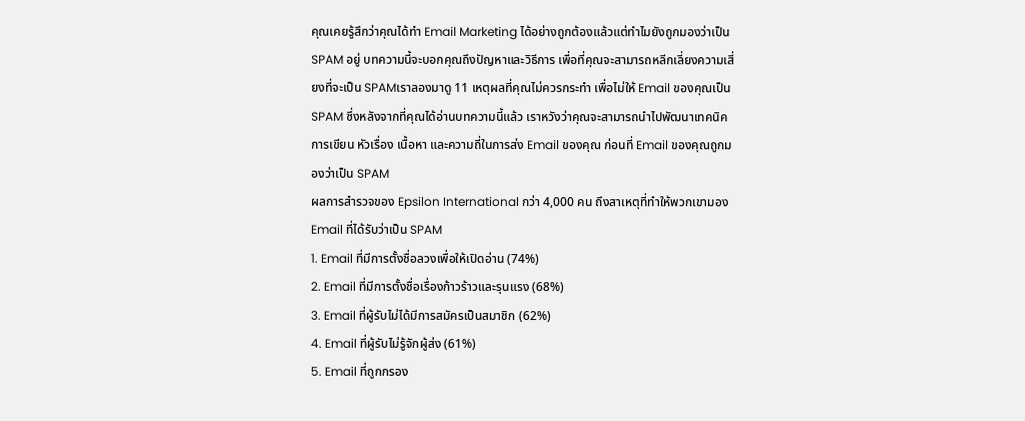คุณเคยรู้สึกว่าคุณได้ทำ Email Marketing ได้อย่างถูกต้องแล้วแต่ทำไมยังถูกมองว่าเป็น SPAM อยู่ บทความนี้จะบอกคุณถึงปัญหาและวิธีการ เพื่อที่คุณจะสามารถหลีกเลี่ยงความเสี่ยงที่จะเป็น SPAMเราลองมาดู 11 เหตุผลที่คุณไม่ควรกระทำ เพื่อไม่ให้ Email ของคุณเป็น SPAM ซึ่งหลังจากที่คุณได้อ่านบทความนี้แล้ว เราหวังว่าคุณจะสามารถนำไปพัฒนาเทคนิคการเขียน หัวเรื่อง เนื้อหา และความถี่ในการส่ง Email ของคุณ ก่อนที่ Email ของคุณถูกมองว่าเป็น SPAM
ผลการสำรวจของ Epsilon International กว่า 4,000 คน ถึงสาเหตุที่ทำให้พวกเขามอง Email ที่ได้รับว่าเป็น SPAM
1. Email ที่มีการตั้งชื่อลวงเพื่อให้เปิดอ่าน (74%)
2. Email ที่มีการตั้งชื่อเรื่องก้าวร้าวและรุนแรง (68%)
3. Email ที่ผู้รับไม่ได้มีการสมัครเป็นสมาชิก (62%)
4. Email ที่ผู้รับไม่รู้จักผู้ส่ง (61%)
5. Email ที่ถูกกรอง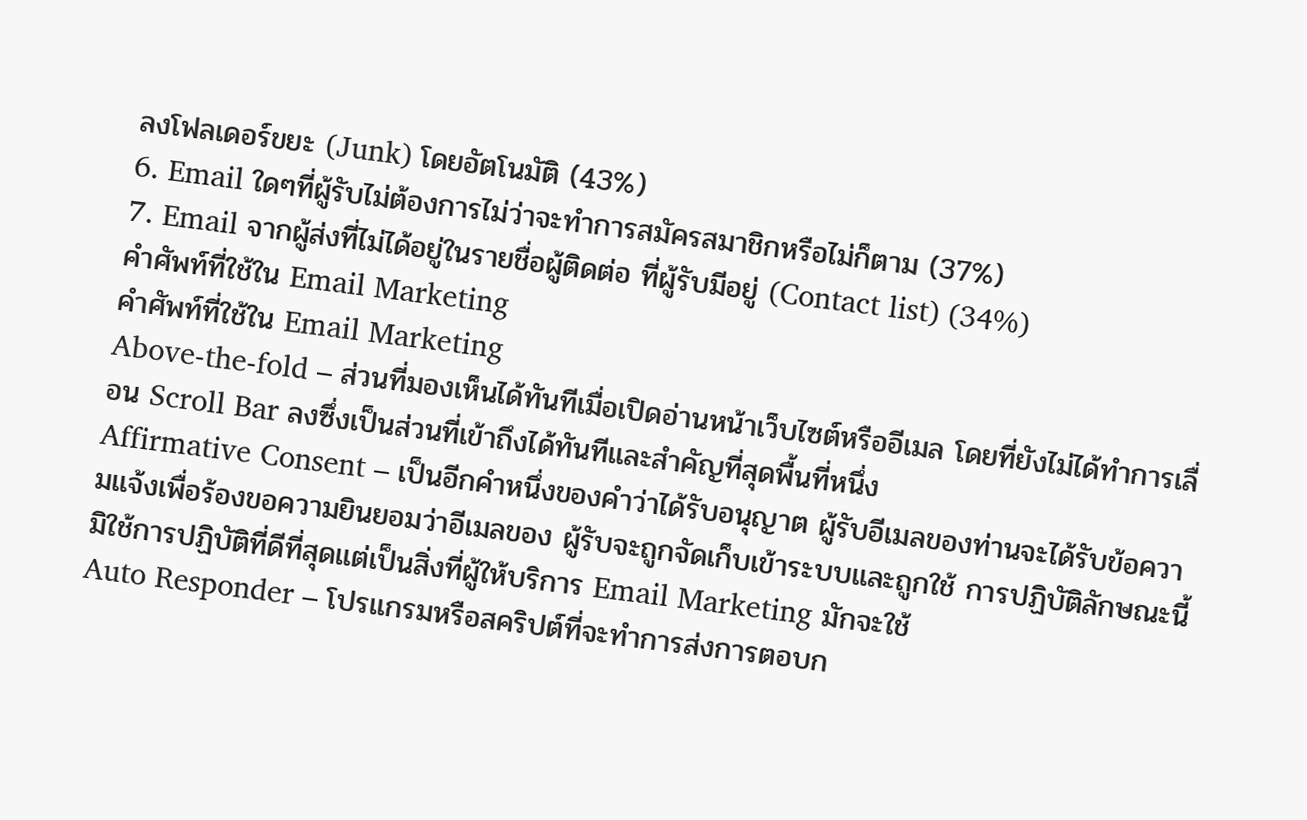ลงโฟลเดอร์ขยะ (Junk) โดยอัตโนมัติ (43%)
6. Email ใดๆที่ผู้รับไม่ต้องการไม่ว่าจะทำการสมัครสมาชิกหรือไม่ก็ตาม (37%)
7. Email จากผู้ส่งที่ไม่ได้อยู่ในรายชื่อผู้ติดต่อ ที่ผู้รับมีอยู่ (Contact list) (34%)
คำศัพท์ที่ใช้ใน Email Marketing
คำศัพท์ที่ใช้ใน Email Marketing
Above-the-fold – ส่วนที่มองเห็นได้ทันทีเมื่อเปิดอ่านหน้าเว็บไซต์หรืออีเมล โดยที่ยังไม่ได้ทำการเลื่อน Scroll Bar ลงซึ่งเป็นส่วนที่เข้าถึงได้ทันทีและสำคัญที่สุดพื้นที่หนึ่ง
Affirmative Consent – เป็นอีกคำหนึ่งของคำว่าได้รับอนุญาต ผู้รับอีเมลของท่านจะได้รับข้อความแจ้งเพื่อร้องขอความยินยอมว่าอีเมลของ ผู้รับจะถูกจัดเก็บเข้าระบบและถูกใช้ การปฏิบัติลักษณะนี้มิใช้การปฏิบัติที่ดีที่สุดแต่เป็นสิ่งที่ผู้ให้บริการ Email Marketing มักจะใช้
Auto Responder – โปรแกรมหรือสคริปต์ที่จะทำการส่งการตอบก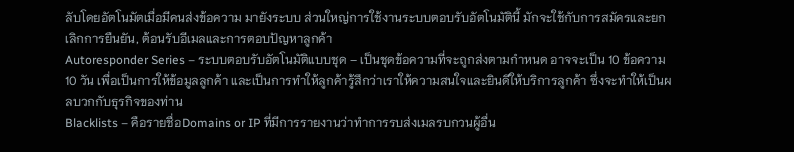ลับโดยอัตโนมัตเมื่อมีคนส่งข้อความ มายังระบบ ส่วนใหญ่การใช้งานระบบตอบรับอัตโนมัตินี้ มักจะใช้กับการสมัครและยกเลิกการยืนยัน, ต้อนรับอีเมลและการตอบปัญหาลูกค้า
Autoresponder Series – ระบบตอบรับอัตโนมัติแบบชุด – เป็นชุดข้อความที่จะถูกส่งตามกำหนด อาจจะเป็น 10 ข้อความ 10 วัน เพื่อเป็นการให้ข้อมูลลูกค้า และเป็นการทำให้ลูกค้ารู้สึกว่าเราให้ความสนใจและยินดีให้บริการลูกค้า ซึ่งจะทำให้เป็นผลบวกกับธุรกิจของท่าน
Blacklists – คือรายชื่อDomains or IP ที่มีการรายงานว่าทำการรบส่งเมลรบกวนผู้อื่น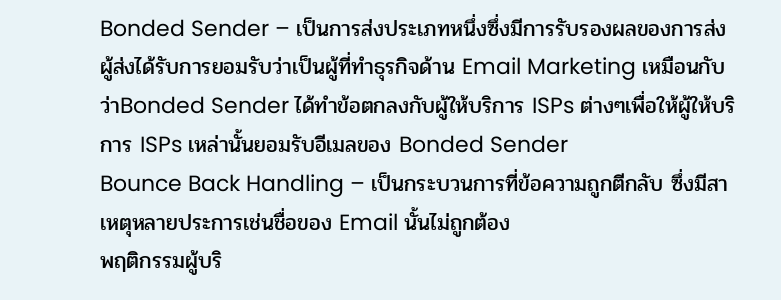Bonded Sender – เป็นการส่งประเภทหนึ่งซึ่งมีการรับรองผลของการส่ง ผู้ส่งได้รับการยอมรับว่าเป็นผู้ที่ทำธุรกิจด้าน Email Marketing เหมือนกับว่าBonded Sender ได้ทำข้อตกลงกับผู้ให้บริการ ISPs ต่างๆเพื่อให้ผู้ให้บริการ ISPs เหล่านั้นยอมรับอีเมลของ Bonded Sender
Bounce Back Handling – เป็นกระบวนการที่ข้อความถูกตีกลับ ซึ่งมีสาเหตุหลายประการเช่นชื่อของ Email นั้นไม่ถูกต้อง
พฤติกรรมผู้บริ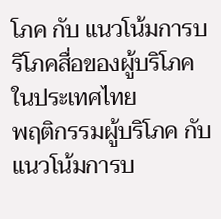โภค กับ แนวโน้มการบริโภคสื่อของผู้บริโภคในประเทศไทย
พฤติกรรมผู้บริโภค กับ แนวโน้มการบ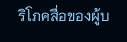ริโภคสื่อของผู้บ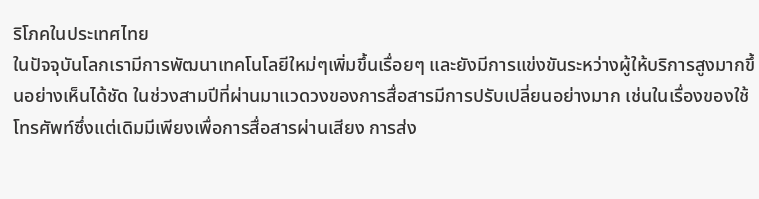ริโภคในประเทศไทย
ในปัจจุบันโลกเรามีการพัฒนาเทคโนโลยีใหม่ๆเพิ่มขึ้นเรื่อยๆ และยังมีการแข่งขันระหว่างผู้ให้บริการสูงมากขึ้นอย่างเห็นได้ชัด ในช่วงสามปีที่ผ่านมาแวดวงของการสื่อสารมีการปรับเปลี่ยนอย่างมาก เช่นในเรื่องของใช้โทรศัพท์ซึ่งแต่เดิมมีเพียงเพื่อการสื่อสารผ่านเสียง การส่ง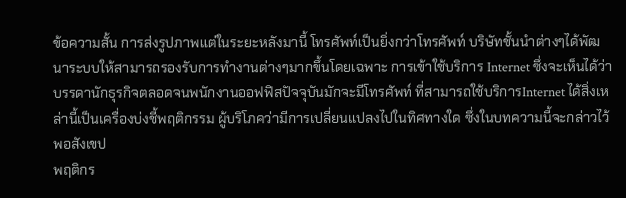ข้อความสั้น การส่งรูปภาพแต่ในระยะหลังมานี้ โทรศัพท์เป็นยิ่งกว่าโทรศัพท์ บริษัทชั้นนำต่างๆได้พัฒนาระบบให้สามารถรองรับการทำงานต่างๆมากขึ้นโดยเฉพาะ การเข้าใช้บริการ Internet ซึ่งจะเห็นได้ว่าบรรดานักธุรกิจตลอดจนพนักงานออฟฟิสปัจจุบันมักจะมีโทรศัพท์ ที่สามารถใช้บริการInternet ได้สิ่งเหล่านี้เป็นเครื่องบ่งชี้พฤติกรรม ผู้บริโภคว่ามีการเปลี่ยนแปลงไปในทิศทางใด ซึ่งในบทความนี้จะกล่าวไว้พอสังเขป
พฤติกร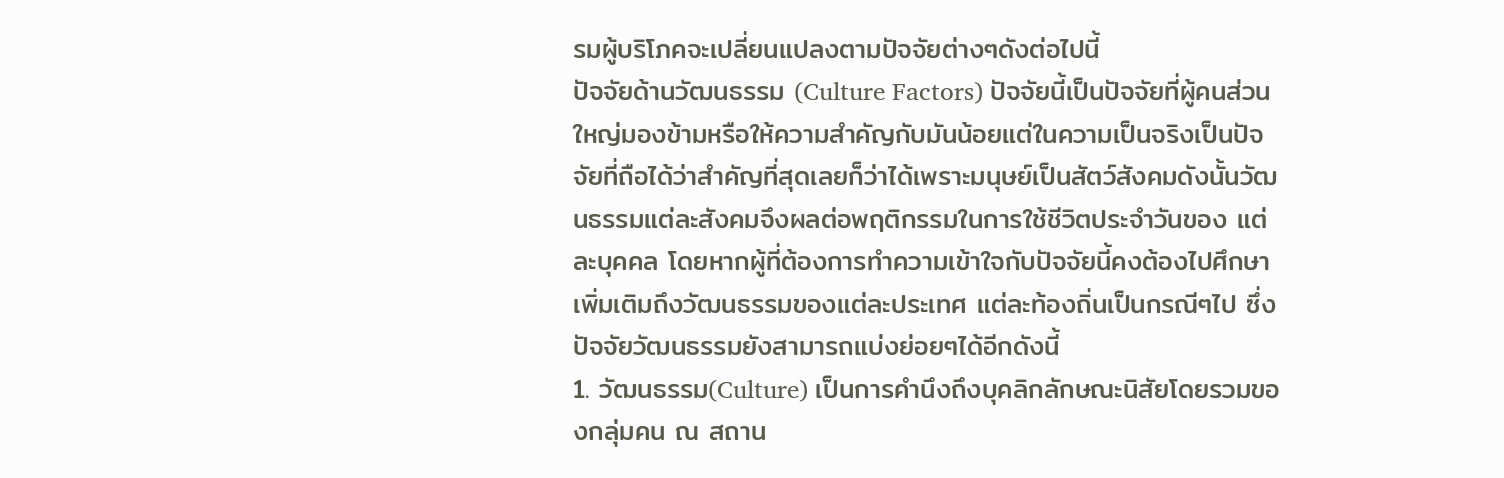รมผู้บริโภคจะเปลี่ยนแปลงตามปัจจัยต่างๆดังต่อไปนี้
ปัจจัยด้านวัฒนธรรม (Culture Factors) ปัจจัยนี้เป็นปัจจัยที่ผู้คนส่วนใหญ่มองข้ามหรือให้ความสำคัญกับมันน้อยแต่ในความเป็นจริงเป็นปัจจัยที่ถือได้ว่าสำคัญที่สุดเลยก็ว่าได้เพราะมนุษย์เป็นสัตว์สังคมดังนั้นวัฒนธรรมแต่ละสังคมจึงผลต่อพฤติกรรมในการใช้ชีวิตประจำวันของ แต่ละบุคคล โดยหากผู้ที่ต้องการทำความเข้าใจกับปัจจัยนี้คงต้องไปศึกษาเพิ่มเติมถึงวัฒนธรรมของแต่ละประเทศ แต่ละท้องถิ่นเป็นกรณีๆไป ซึ่งปัจจัยวัฒนธรรมยังสามารถแบ่งย่อยๆได้อีกดังนี้
1. วัฒนธรรม(Culture) เป็นการคำนึงถึงบุคลิกลักษณะนิสัยโดยรวมของกลุ่มคน ณ สถาน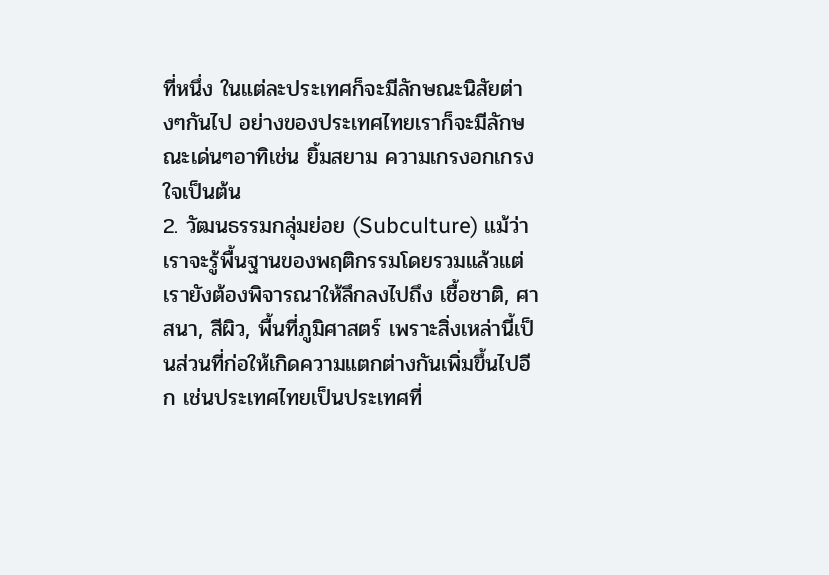ที่หนึ่ง ในแต่ละประเทศก็จะมีลักษณะนิสัยต่างๆกันไป อย่างของประเทศไทยเราก็จะมีลักษณะเด่นๆอาทิเช่น ยิ้มสยาม ความเกรงอกเกรงใจเป็นต้น
2. วัฒนธรรมกลุ่มย่อย (Subculture) แม้ว่าเราจะรู้พื้นฐานของพฤติกรรมโดยรวมแล้วแต่เรายังต้องพิจารณาให้ลึกลงไปถึง เชื้อชาติ, ศาสนา, สีผิว, พื้นที่ภูมิศาสตร์ เพราะสิ่งเหล่านี้เป็นส่วนที่ก่อให้เกิดความแตกต่างกันเพิ่มขึ้นไปอีก เช่นประเทศไทยเป็นประเทศที่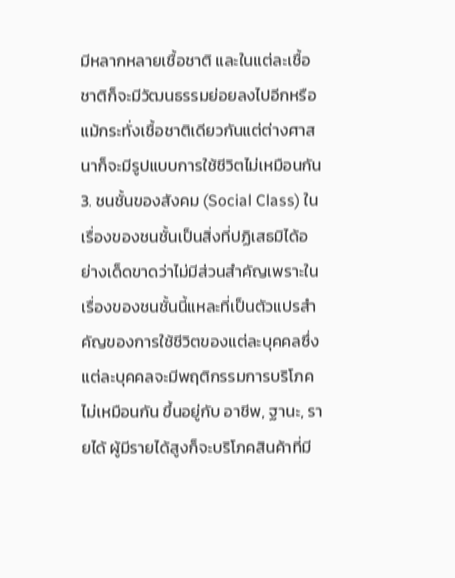มีหลากหลายเชื้อชาติ และในแต่ละเชื้อชาติก็จะมีวัฒนธรรมย่อยลงไปอีกหรือแม้กระทั่งเชื้อชาติเดียวกันแต่ต่างศาสนาก็จะมีรูปแบบการใช้ชีวิตไม่เหมือนกัน
3. ชนชั้นของสังคม (Social Class) ในเรื่องของชนชั้นเป็นสิ่งที่ปฏิเสธมิได้อย่างเด็ดขาดว่าไม่มีส่วนสำคัญเพราะในเรื่องของชนชั้นนี้แหละที่เป็นตัวแปรสำคัญของการใช้ชีวิตของแต่ละบุคคลซึ่งแต่ละบุคคลจะมีพฤติกรรมการบริโภคไม่เหมือนกัน ขึ้นอยู่กับ อาชีพ, ฐานะ, รายได้ ผู้มีรายได้สูงก็จะบริโภคสินค้าที่มี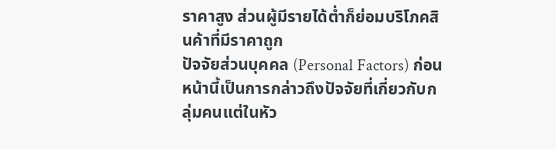ราคาสูง ส่วนผู้มีรายได้ต่ำก็ย่อมบริโภคสินค้าที่มีราคาถูก
ปัจจัยส่วนบุคคล (Personal Factors) ก่อนหน้านี้เป็นการกล่าวถึงปัจจัยที่เกี่ยวกับกลุ่มคนแต่ในหัว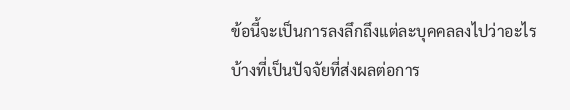ข้อนี้จะเป็นการลงลึกถึงแต่ละบุคคลลงไปว่าอะไรบ้างที่เป็นปัจจัยที่ส่งผลต่อการ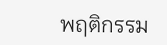พฤติกรรม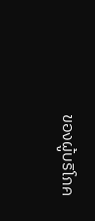ของผู้บริโภค